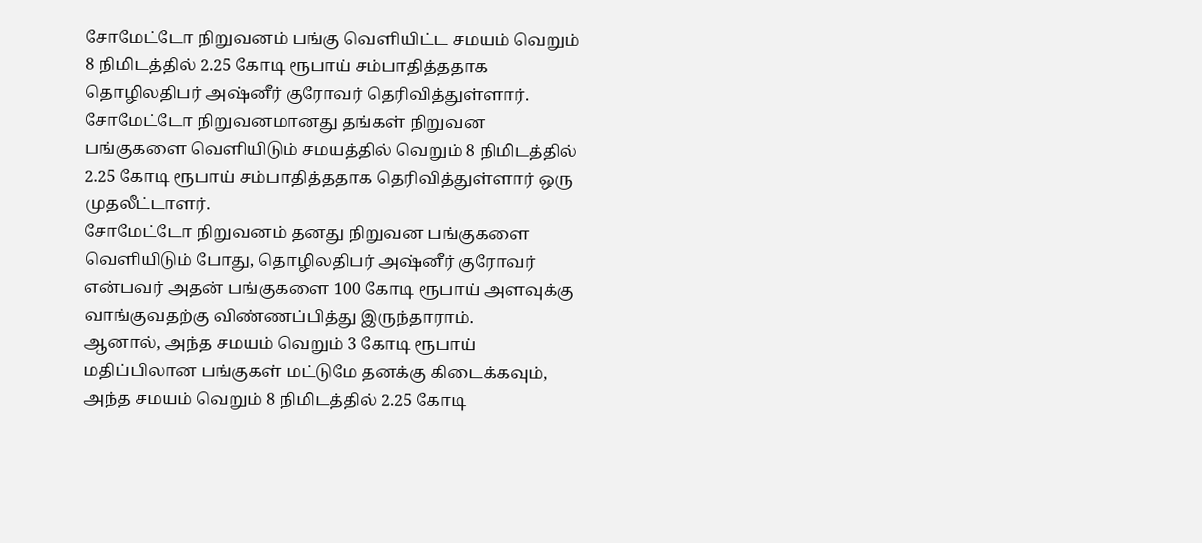சோமேட்டோ நிறுவனம் பங்கு வெளியிட்ட சமயம் வெறும் 8 நிமிடத்தில் 2.25 கோடி ரூபாய் சம்பாதித்ததாக தொழிலதிபர் அஷ்னீர் குரோவர் தெரிவித்துள்ளார்.
சோமேட்டோ நிறுவனமானது தங்கள் நிறுவன பங்குகளை வெளியிடும் சமயத்தில் வெறும் 8 நிமிடத்தில் 2.25 கோடி ரூபாய் சம்பாதித்ததாக தெரிவித்துள்ளார் ஒரு முதலீட்டாளர்.
சோமேட்டோ நிறுவனம் தனது நிறுவன பங்குகளை வெளியிடும் போது, தொழிலதிபர் அஷ்னீர் குரோவர் என்பவர் அதன் பங்குகளை 100 கோடி ரூபாய் அளவுக்கு வாங்குவதற்கு விண்ணப்பித்து இருந்தாராம்.
ஆனால், அந்த சமயம் வெறும் 3 கோடி ரூபாய் மதிப்பிலான பங்குகள் மட்டுமே தனக்கு கிடைக்கவும், அந்த சமயம் வெறும் 8 நிமிடத்தில் 2.25 கோடி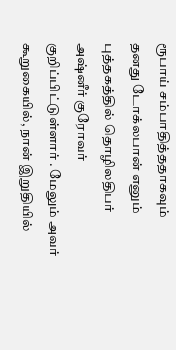ரூபாய் சம்பாதித்ததாகவும் தனது டோக்லபான் எனும் புத்தகத்தில் தொழிலதிபர் அஷ்னீர் குரோவர் குறிப்பிட்டுள்ளார் . மேலும் அவர் கூறுகையில், நான் இறுதியில்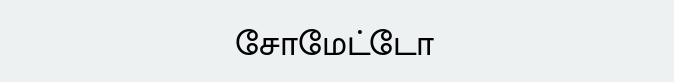சோமேட்டோ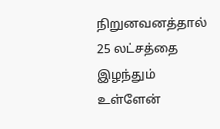நிறுனவனத்தால் 25 லட்சத்தை இழந்தும் உள்ளேன்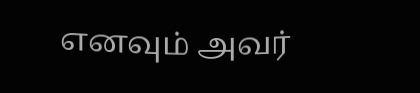எனவும் அவர்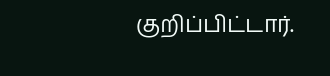குறிப்பிட்டார்.